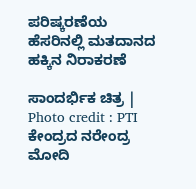ಪರಿಷ್ಕರಣೆಯ ಹೆಸರಿನಲ್ಲಿ ಮತದಾನದ ಹಕ್ಕಿನ ನಿರಾಕರಣೆ

ಸಾಂದರ್ಭಿಕ ಚಿತ್ರ | Photo credit : PTI
ಕೇಂದ್ರದ ನರೇಂದ್ರ ಮೋದಿ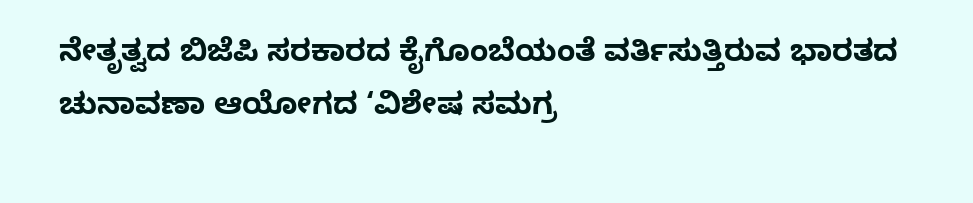ನೇತೃತ್ವದ ಬಿಜೆಪಿ ಸರಕಾರದ ಕೈಗೊಂಬೆಯಂತೆ ವರ್ತಿಸುತ್ತಿರುವ ಭಾರತದ ಚುನಾವಣಾ ಆಯೋಗದ ‘ವಿಶೇಷ ಸಮಗ್ರ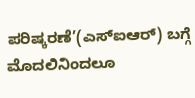ಪರಿಷ್ಕರಣೆ’(ಎಸ್ಐಆರ್) ಬಗ್ಗೆ ಮೊದಲಿನಿಂದಲೂ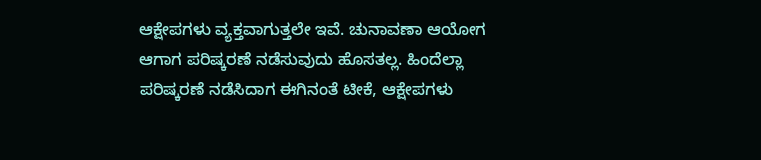ಆಕ್ಷೇಪಗಳು ವ್ಯಕ್ತವಾಗುತ್ತಲೇ ಇವೆ. ಚುನಾವಣಾ ಆಯೋಗ ಆಗಾಗ ಪರಿಷ್ಕರಣೆ ನಡೆಸುವುದು ಹೊಸತಲ್ಲ. ಹಿಂದೆಲ್ಲಾ ಪರಿಷ್ಕರಣೆ ನಡೆಸಿದಾಗ ಈಗಿನಂತೆ ಟೀಕೆ, ಆಕ್ಷೇಪಗಳು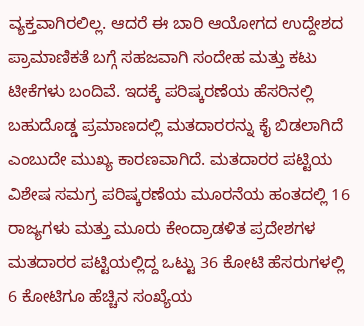ವ್ಯಕ್ತವಾಗಿರಲಿಲ್ಲ. ಆದರೆ ಈ ಬಾರಿ ಆಯೋಗದ ಉದ್ದೇಶದ ಪ್ರಾಮಾಣಿಕತೆ ಬಗ್ಗೆ ಸಹಜವಾಗಿ ಸಂದೇಹ ಮತ್ತು ಕಟು ಟೀಕೆಗಳು ಬಂದಿವೆ. ಇದಕ್ಕೆ ಪರಿಷ್ಕರಣೆಯ ಹೆಸರಿನಲ್ಲಿ ಬಹುದೊಡ್ಡ ಪ್ರಮಾಣದಲ್ಲಿ ಮತದಾರರನ್ನು ಕೈ ಬಿಡಲಾಗಿದೆ ಎಂಬುದೇ ಮುಖ್ಯ ಕಾರಣವಾಗಿದೆ. ಮತದಾರರ ಪಟ್ಟಿಯ ವಿಶೇಷ ಸಮಗ್ರ ಪರಿಷ್ಕರಣೆಯ ಮೂರನೆಯ ಹಂತದಲ್ಲಿ 16 ರಾಜ್ಯಗಳು ಮತ್ತು ಮೂರು ಕೇಂದ್ರಾಡಳಿತ ಪ್ರದೇಶಗಳ ಮತದಾರರ ಪಟ್ಟಿಯಲ್ಲಿದ್ದ ಒಟ್ಟು 36 ಕೋಟಿ ಹೆಸರುಗಳಲ್ಲಿ 6 ಕೋಟಿಗೂ ಹೆಚ್ಚಿನ ಸಂಖ್ಯೆಯ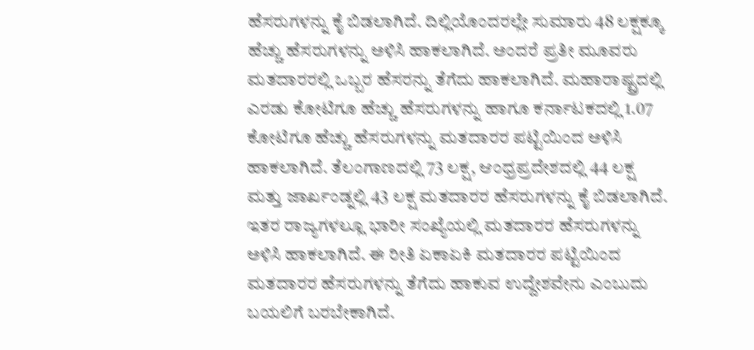ಹೆಸರುಗಳನ್ನು ಕೈ ಬಿಡಲಾಗಿದೆ. ದಿಲ್ಲಿಯೊಂದರಲ್ಲೇ ಸುಮಾರು 48 ಲಕ್ಷಕ್ಕೂ ಹೆಚ್ಚು ಹೆಸರುಗಳನ್ನು ಅಳಿಸಿ ಹಾಕಲಾಗಿದೆ. ಅಂದರೆ ಪ್ರತೀ ಮೂವರು ಮತದಾರರಲ್ಲಿ ಒಬ್ಬರ ಹೆಸರನ್ನು ತೆಗೆದು ಹಾಕಲಾಗಿದೆ. ಮಹಾರಾಷ್ಟ್ರದಲ್ಲಿ ಎರಡು ಕೋಟಿಗೂ ಹೆಚ್ಚು ಹೆಸರುಗಳನ್ನು ಹಾಗೂ ಕರ್ನಾಟಕದಲ್ಲಿ 1.07 ಕೋಟಿಗೂ ಹೆಚ್ಚು ಹೆಸರುಗಳನ್ನು ಮತದಾರರ ಪಟ್ಟಿಯಿಂದ ಅಳಿಸಿ ಹಾಕಲಾಗಿದೆ. ತೆಲಂಗಾಣದಲ್ಲಿ 73 ಲಕ್ಷ, ಆಂಧ್ರಪ್ರದೇಶದಲ್ಲಿ 44 ಲಕ್ಷ ಮತ್ತು ಜಾರ್ಖಂಡ್ನಲ್ಲಿ 43 ಲಕ್ಷ ಮತದಾರರ ಹೆಸರುಗಳನ್ನು ಕೈ ಬಿಡಲಾಗಿದೆ. ಇತರ ರಾಜ್ಯಗಳಲ್ಲೂ ಭಾರೀ ಸಂಖ್ಯೆಯಲ್ಲಿ ಮತದಾರರ ಹೆಸರುಗಳನ್ನು ಅಳಿಸಿ ಹಾಕಲಾಗಿದೆ. ಈ ರೀತಿ ಏಕಾಏಕಿ ಮತದಾರರ ಪಟ್ಟಿಯಿಂದ ಮತದಾರರ ಹೆಸರುಗಳನ್ನು ತೆಗೆದು ಹಾಕುವ ಉದ್ದೇಶವೇನು ಎಂಬುದು ಬಯಲಿಗೆ ಬರಬೇಕಾಗಿದೆ.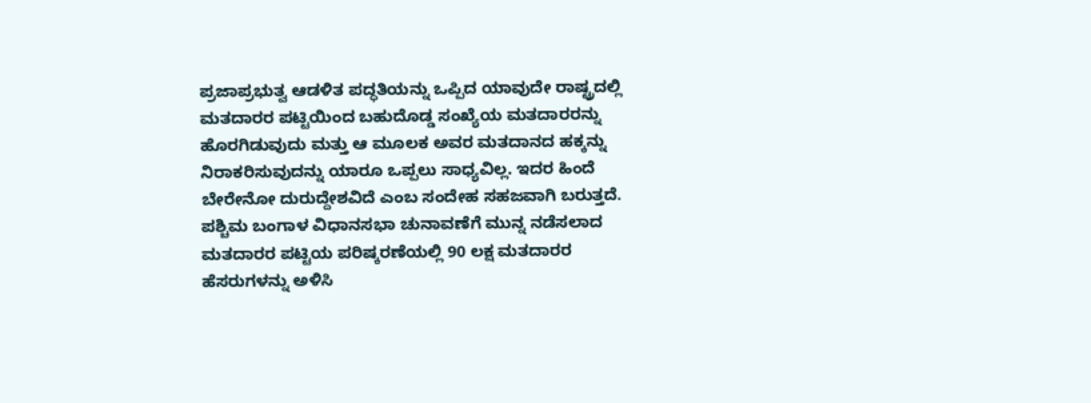ಪ್ರಜಾಪ್ರಭುತ್ವ ಆಡಳಿತ ಪದ್ಧತಿಯನ್ನು ಒಪ್ಪಿದ ಯಾವುದೇ ರಾಷ್ಟ್ರದಲ್ಲಿ ಮತದಾರರ ಪಟ್ಟಿಯಿಂದ ಬಹುದೊಡ್ಡ ಸಂಖ್ಯೆಯ ಮತದಾರರನ್ನು ಹೊರಗಿಡುವುದು ಮತ್ತು ಆ ಮೂಲಕ ಅವರ ಮತದಾನದ ಹಕ್ಕನ್ನು ನಿರಾಕರಿಸುವುದನ್ನು ಯಾರೂ ಒಪ್ಪಲು ಸಾಧ್ಯವಿಲ್ಲ. ಇದರ ಹಿಂದೆ ಬೇರೇನೋ ದುರುದ್ದೇಶವಿದೆ ಎಂಬ ಸಂದೇಹ ಸಹಜವಾಗಿ ಬರುತ್ತದೆ. ಪಶ್ಚಿಮ ಬಂಗಾಳ ವಿಧಾನಸಭಾ ಚುನಾವಣೆಗೆ ಮುನ್ನ ನಡೆಸಲಾದ ಮತದಾರರ ಪಟ್ಟಿಯ ಪರಿಷ್ಕರಣೆಯಲ್ಲಿ 90 ಲಕ್ಷ ಮತದಾರರ ಹೆಸರುಗಳನ್ನು ಅಳಿಸಿ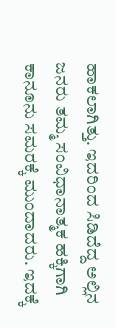ಹಾಕಲಾಗಿತ್ತು. ಇದರಿಂದ ಸಿಡಿದೆದ್ದ ಅಲ್ಲಿನ ಜನರು ತಮ್ಮ ಸಂವಿಧಾನಾತ್ಮಕ ಹಕ್ಕಿಗಾಗಿ ಕಾನೂನು ಸಮರಕ್ಕೆ ಮುಂದಾದರು. ಇದಕ್ಕೆ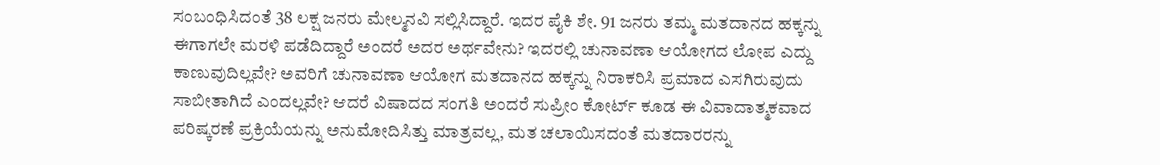ಸಂಬಂಧಿಸಿದಂತೆ 38 ಲಕ್ಷ ಜನರು ಮೇಲ್ಮನವಿ ಸಲ್ಲಿಸಿದ್ದಾರೆ. ಇದರ ಪೈಕಿ ಶೇ. 91 ಜನರು ತಮ್ಮ ಮತದಾನದ ಹಕ್ಕನ್ನು ಈಗಾಗಲೇ ಮರಳಿ ಪಡೆದಿದ್ದಾರೆ ಅಂದರೆ ಅದರ ಅರ್ಥವೇನು? ಇದರಲ್ಲಿ ಚುನಾವಣಾ ಆಯೋಗದ ಲೋಪ ಎದ್ದು ಕಾಣುವುದಿಲ್ಲವೇ? ಅವರಿಗೆ ಚುನಾವಣಾ ಆಯೋಗ ಮತದಾನದ ಹಕ್ಕನ್ನು ನಿರಾಕರಿಸಿ ಪ್ರಮಾದ ಎಸಗಿರುವುದು ಸಾಬೀತಾಗಿದೆ ಎಂದಲ್ಲವೇ? ಆದರೆ ವಿಷಾದದ ಸಂಗತಿ ಅಂದರೆ ಸುಪ್ರೀಂ ಕೋರ್ಟ್ ಕೂಡ ಈ ವಿವಾದಾತ್ಮಕವಾದ ಪರಿಷ್ಕರಣೆ ಪ್ರಕ್ರಿಯೆಯನ್ನು ಅನುಮೋದಿಸಿತ್ತು ಮಾತ್ರವಲ್ಲ, ಮತ ಚಲಾಯಿಸದಂತೆ ಮತದಾರರನ್ನು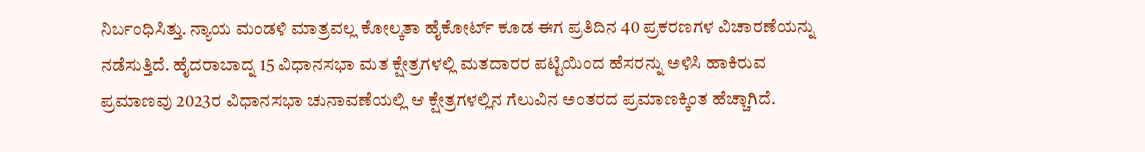ನಿರ್ಬಂಧಿಸಿತ್ತು. ನ್ಯಾಯ ಮಂಡಳಿ ಮಾತ್ರವಲ್ಲ ಕೋಲ್ಕತಾ ಹೈಕೋರ್ಟ್ ಕೂಡ ಈಗ ಪ್ರತಿದಿನ 40 ಪ್ರಕರಣಗಳ ವಿಚಾರಣೆಯನ್ನು ನಡೆಸುತ್ತಿದೆ. ಹೈದರಾಬಾದ್ನ 15 ವಿಧಾನಸಭಾ ಮತ ಕ್ಷೇತ್ರಗಳಲ್ಲಿ ಮತದಾರರ ಪಟ್ಟಿಯಿಂದ ಹೆಸರನ್ನು ಅಳಿಸಿ ಹಾಕಿರುವ ಪ್ರಮಾಣವು 2023ರ ವಿಧಾನಸಭಾ ಚುನಾವಣೆಯಲ್ಲಿ ಆ ಕ್ಷೇತ್ರಗಳಲ್ಲಿನ ಗೆಲುವಿನ ಅಂತರದ ಪ್ರಮಾಣಕ್ಕಿಂತ ಹೆಚ್ಚಾಗಿದೆ.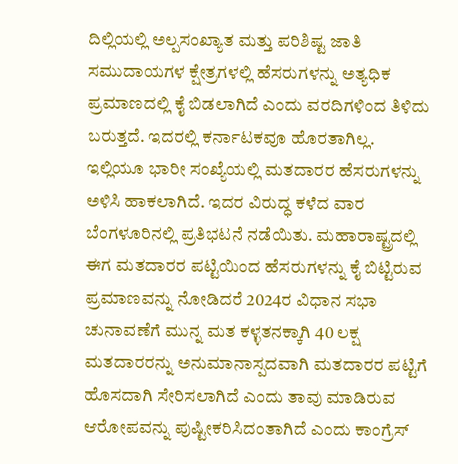ದಿಲ್ಲಿಯಲ್ಲಿ ಅಲ್ಪಸಂಖ್ಯಾತ ಮತ್ತು ಪರಿಶಿಷ್ಟ ಜಾತಿ ಸಮುದಾಯಗಳ ಕ್ಷೇತ್ರಗಳಲ್ಲಿ ಹೆಸರುಗಳನ್ನು ಅತ್ಯಧಿಕ ಪ್ರಮಾಣದಲ್ಲಿ ಕೈ ಬಿಡಲಾಗಿದೆ ಎಂದು ವರದಿಗಳಿಂದ ತಿಳಿದು ಬರುತ್ತದೆ. ಇದರಲ್ಲಿ ಕರ್ನಾಟಕವೂ ಹೊರತಾಗಿಲ್ಲ. ಇಲ್ಲಿಯೂ ಭಾರೀ ಸಂಖ್ಯೆಯಲ್ಲಿ ಮತದಾರರ ಹೆಸರುಗಳನ್ನು ಅಳಿಸಿ ಹಾಕಲಾಗಿದೆ. ಇದರ ವಿರುದ್ಧ ಕಳೆದ ವಾರ ಬೆಂಗಳೂರಿನಲ್ಲಿ ಪ್ರತಿಭಟನೆ ನಡೆಯಿತು. ಮಹಾರಾಷ್ಟ್ರದಲ್ಲಿ ಈಗ ಮತದಾರರ ಪಟ್ಟಿಯಿಂದ ಹೆಸರುಗಳನ್ನು ಕೈ ಬಿಟ್ಟಿರುವ ಪ್ರಮಾಣವನ್ನು ನೋಡಿದರೆ 2024ರ ವಿಧಾನ ಸಭಾ ಚುನಾವಣೆಗೆ ಮುನ್ನ ಮತ ಕಳ್ಳತನಕ್ಕಾಗಿ 40 ಲಕ್ಷ ಮತದಾರರನ್ನು ಅನುಮಾನಾಸ್ಪದವಾಗಿ ಮತದಾರರ ಪಟ್ಟಿಗೆ ಹೊಸದಾಗಿ ಸೇರಿಸಲಾಗಿದೆ ಎಂದು ತಾವು ಮಾಡಿರುವ ಆರೋಪವನ್ನು ಪುಷ್ಟೀಕರಿಸಿದಂತಾಗಿದೆ ಎಂದು ಕಾಂಗ್ರೆಸ್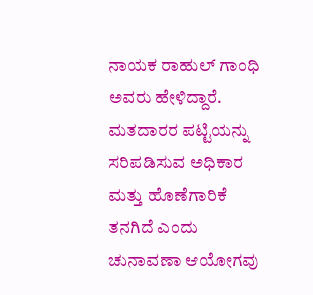ನಾಯಕ ರಾಹುಲ್ ಗಾಂಧಿ ಅವರು ಹೇಳಿದ್ದಾರೆ.
ಮತದಾರರ ಪಟ್ಟಿಯನ್ನು ಸರಿಪಡಿಸುವ ಅಧಿಕಾರ ಮತ್ತು ಹೊಣೆಗಾರಿಕೆ ತನಗಿದೆ ಎಂದು ಚುನಾವಣಾ ಆಯೋಗವು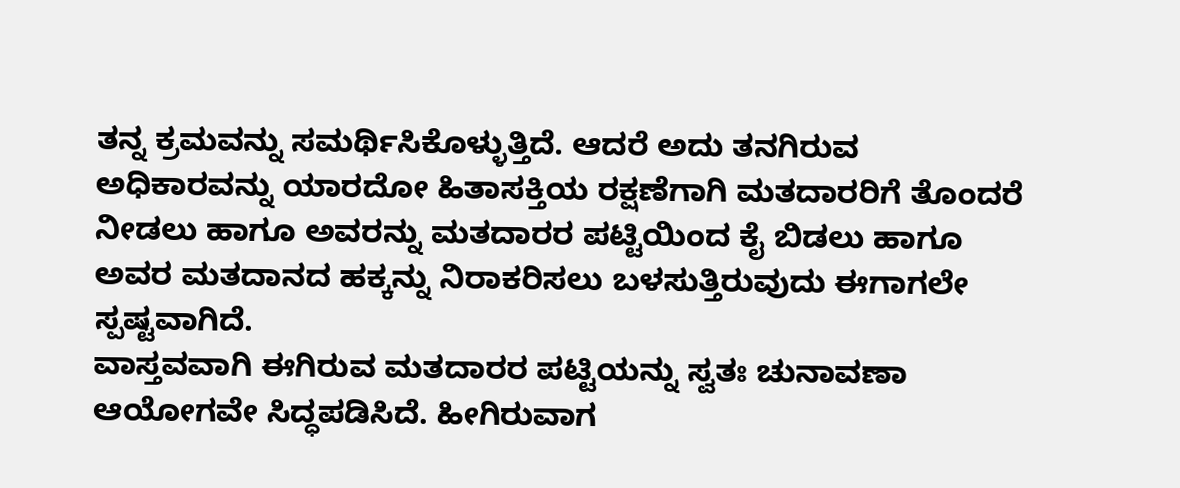ತನ್ನ ಕ್ರಮವನ್ನು ಸಮರ್ಥಿಸಿಕೊಳ್ಳುತ್ತಿದೆ. ಆದರೆ ಅದು ತನಗಿರುವ ಅಧಿಕಾರವನ್ನು ಯಾರದೋ ಹಿತಾಸಕ್ತಿಯ ರಕ್ಷಣೆಗಾಗಿ ಮತದಾರರಿಗೆ ತೊಂದರೆ ನೀಡಲು ಹಾಗೂ ಅವರನ್ನು ಮತದಾರರ ಪಟ್ಟಿಯಿಂದ ಕೈ ಬಿಡಲು ಹಾಗೂ ಅವರ ಮತದಾನದ ಹಕ್ಕನ್ನು ನಿರಾಕರಿಸಲು ಬಳಸುತ್ತಿರುವುದು ಈಗಾಗಲೇ ಸ್ಪಷ್ಟವಾಗಿದೆ.
ವಾಸ್ತವವಾಗಿ ಈಗಿರುವ ಮತದಾರರ ಪಟ್ಟಿಯನ್ನು ಸ್ವತಃ ಚುನಾವಣಾ ಆಯೋಗವೇ ಸಿದ್ಧಪಡಿಸಿದೆ. ಹೀಗಿರುವಾಗ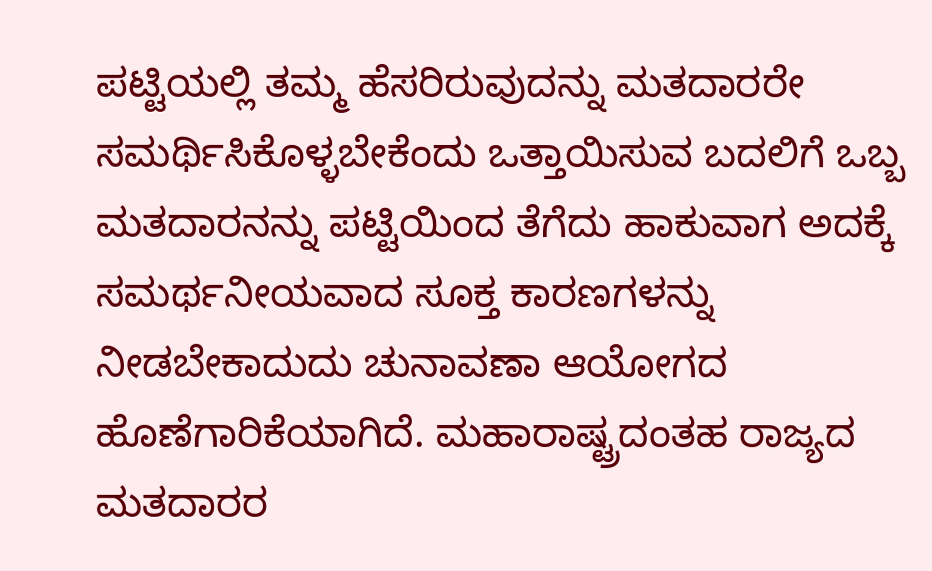ಪಟ್ಟಿಯಲ್ಲಿ ತಮ್ಮ ಹೆಸರಿರುವುದನ್ನು ಮತದಾರರೇ ಸಮರ್ಥಿಸಿಕೊಳ್ಳಬೇಕೆಂದು ಒತ್ತಾಯಿಸುವ ಬದಲಿಗೆ ಒಬ್ಬ ಮತದಾರನನ್ನು ಪಟ್ಟಿಯಿಂದ ತೆಗೆದು ಹಾಕುವಾಗ ಅದಕ್ಕೆ ಸಮರ್ಥನೀಯವಾದ ಸೂಕ್ತ ಕಾರಣಗಳನ್ನು ನೀಡಬೇಕಾದುದು ಚುನಾವಣಾ ಆಯೋಗದ ಹೊಣೆಗಾರಿಕೆಯಾಗಿದೆ. ಮಹಾರಾಷ್ಟ್ರದಂತಹ ರಾಜ್ಯದ ಮತದಾರರ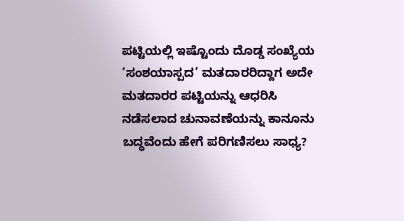ಪಟ್ಟಿಯಲ್ಲಿ ಇಷ್ಟೊಂದು ದೊಡ್ಡ ಸಂಖ್ಯೆಯ ‘ಸಂಶಯಾಸ್ಪದ’ ಮತದಾರರಿದ್ದಾಗ ಅದೇ ಮತದಾರರ ಪಟ್ಟಿಯನ್ನು ಆಧರಿಸಿ ನಡೆಸಲಾದ ಚುನಾವಣೆಯನ್ನು ಕಾನೂನು ಬದ್ಧವೆಂದು ಹೇಗೆ ಪರಿಗಣಿಸಲು ಸಾಧ್ಯ?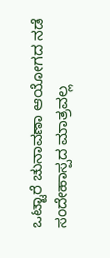ಒಟ್ಟಾರೆ ಚುನಾವಣಾ ಆಯೋಗದ ನಡೆ ಸಂದೇಹಾಸ್ಪದ ಮಾತ್ರವಲ್ಲ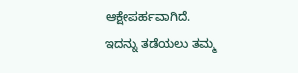ಆಕ್ಷೇಪರ್ಹವಾಗಿದೆ. ಇದನ್ನು ತಡೆಯಲು ತಮ್ಮ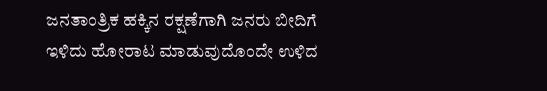ಜನತಾಂತ್ರಿಕ ಹಕ್ಕಿನ ರಕ್ಷಣೆಗಾಗಿ ಜನರು ಬೀದಿಗೆ ಇಳಿದು ಹೋರಾಟ ಮಾಡುವುದೊಂದೇ ಉಳಿದ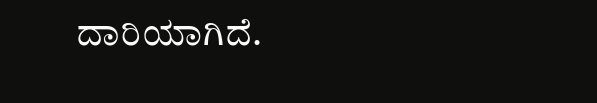ದಾರಿಯಾಗಿದೆ.